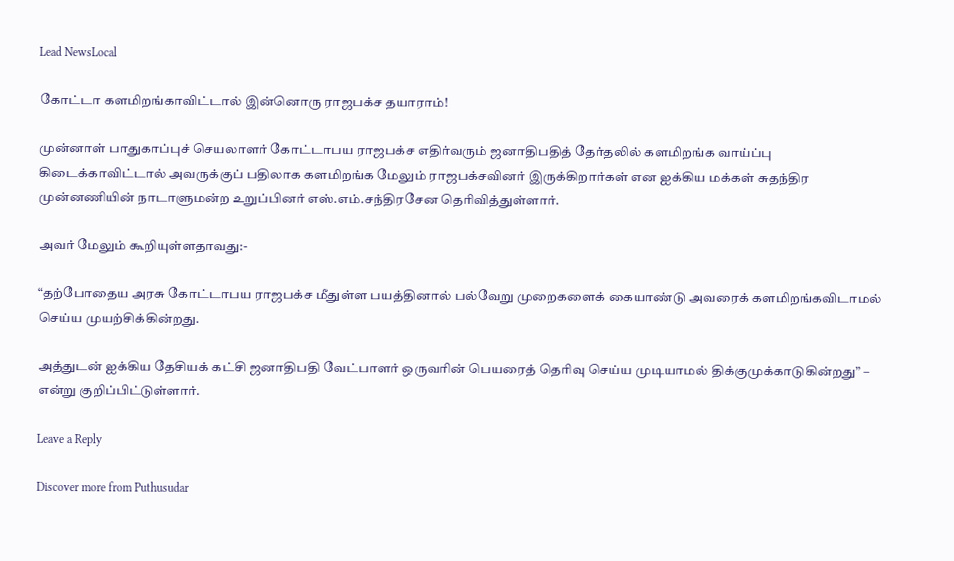Lead NewsLocal

கோட்டா களமிறங்காவிட்டால் இன்னொரு ராஜபக்ச தயாராம்!

முன்னாள் பாதுகாப்புச் செயலாளர் கோட்டாபய ராஜபக்ச எதிர்வரும் ஜனாதிபதித் தேர்தலில் களமிறங்க வாய்ப்பு கிடைக்காவிட்டால் அவருக்குப் பதிலாக களமிறங்க மேலும் ராஜபக்சவினர் இருக்கிறார்கள் என ஐக்கிய மக்கள் சுதந்திர முன்னணியின் நாடாளுமன்ற உறுப்பினர் எஸ்.எம்.சந்திரசேன தெரிவித்துள்ளார்.

அவர் மேலும் கூறியுள்ளதாவது:-

“தற்போதைய அரசு கோட்டாபய ராஜபக்ச மீதுள்ள பயத்தினால் பல்வேறு முறைகளைக் கையாண்டு அவரைக் களமிறங்கவிடாமல் செய்ய முயற்சிக்கின்றது.

அத்துடன் ஐக்கிய தேசியக் கட்சி ஜனாதிபதி வேட்பாளர் ஒருவரின் பெயரைத் தெரிவு செய்ய முடியாமல் திக்குமுக்காடுகின்றது” – என்று குறிப்பிட்டுள்ளார்.

Leave a Reply

Discover more from Puthusudar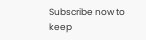Subscribe now to keep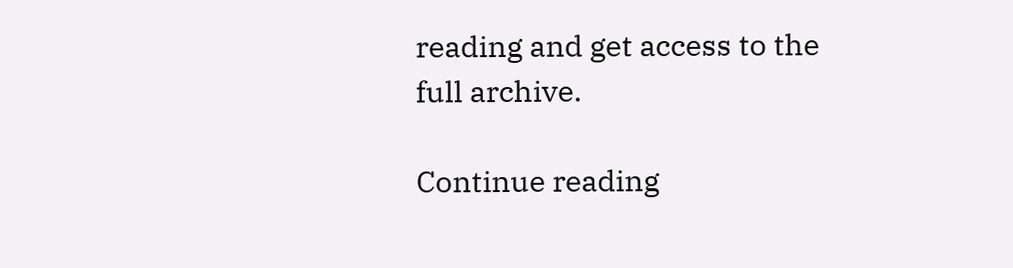reading and get access to the full archive.

Continue reading